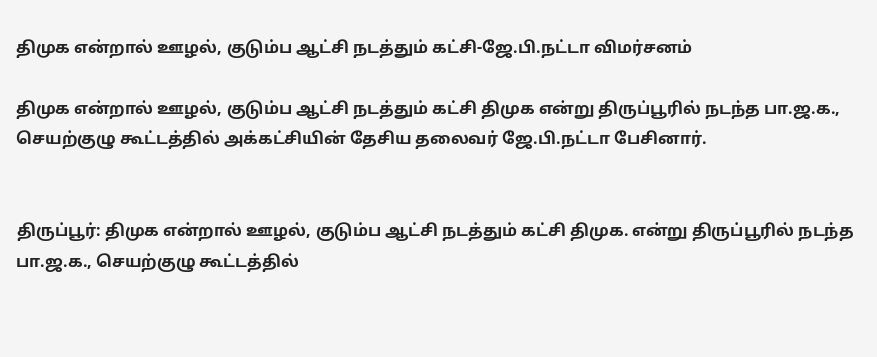திமுக என்றால் ஊழல், குடும்ப ஆட்சி நடத்தும் கட்சி-ஜே.பி.நட்டா விமர்சனம்

திமுக என்றால் ஊழல், குடும்ப ஆட்சி நடத்தும் கட்சி திமுக என்று திருப்பூரில் நடந்த பா.ஜ.க., செயற்குழு கூட்டத்தில் அக்கட்சியின் தேசிய தலைவர் ஜே.பி.நட்டா பேசினார்.


திருப்பூர்: திமுக என்றால் ஊழல், குடும்ப ஆட்சி நடத்தும் கட்சி திமுக. என்று திருப்பூரில் நடந்த பா.ஜ.க., செயற்குழு கூட்டத்தில்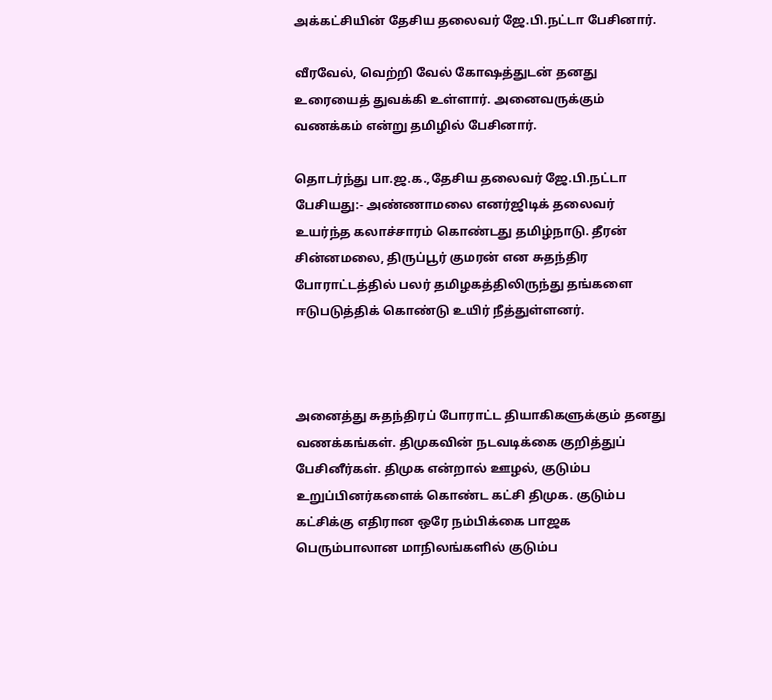அக்கட்சியின் தேசிய தலைவர் ஜே.பி.நட்டா பேசினார்.

வீரவேல், வெற்றி வேல் கோஷத்துடன் தனது உரையைத் துவக்கி உள்ளார். அனைவருக்கும் வணக்கம் என்று தமிழில் பேசினார்.

தொடர்ந்து பா.ஜ.க.,தேசிய தலைவர் ஜே.பி.நட்டா பேசியது:- அண்ணாமலை எனர்ஜிடிக் தலைவர் உயர்ந்த கலாச்சாரம் கொண்டது தமிழ்நாடு. தீரன் சின்னமலை, திருப்பூர் குமரன் என சுதந்திர போராட்டத்தில் பலர் தமிழகத்திலிருந்து தங்களை ஈடுபடுத்திக் கொண்டு உயிர் நீத்துள்ளனர்.



அனைத்து சுதந்திரப் போராட்ட தியாகிகளுக்கும் தனது வணக்கங்கள். திமுகவின் நடவடிக்கை குறித்துப் பேசினீர்கள். திமுக என்றால் ஊழல், குடும்ப உறுப்பினர்களைக் கொண்ட கட்சி திமுக. குடும்ப கட்சிக்கு எதிரான ஒரே நம்பிக்கை பாஜக பெரும்பாலான மாநிலங்களில் குடும்ப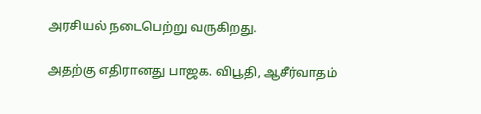அரசியல் நடைபெற்று வருகிறது.

அதற்கு எதிரானது பாஜக. விபூதி, ஆசீர்வாதம்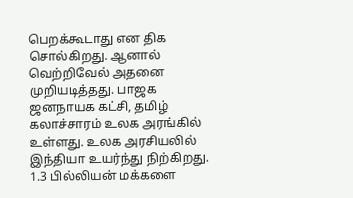பெறக்கூடாது என திக சொல்கிறது. ஆனால் வெற்றிவேல் அதனை முறியடித்தது. பாஜக ஜனநாயக கட்சி, தமிழ் கலாச்சாரம் உலக அரங்கில் உள்ளது. உலக அரசியலில் இந்தியா உயர்ந்து நிற்கிறது. 1.3 பில்லியன் மக்களை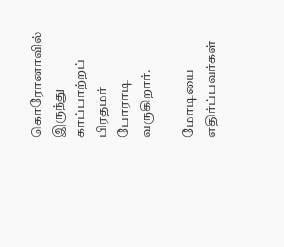கொரோனாவில் இருந்து காப்பாற்றப் பிரதமர் போராடி வருகிறார்.

மோடியை எதிர்ப்பவர்கள்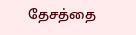தேசத்தை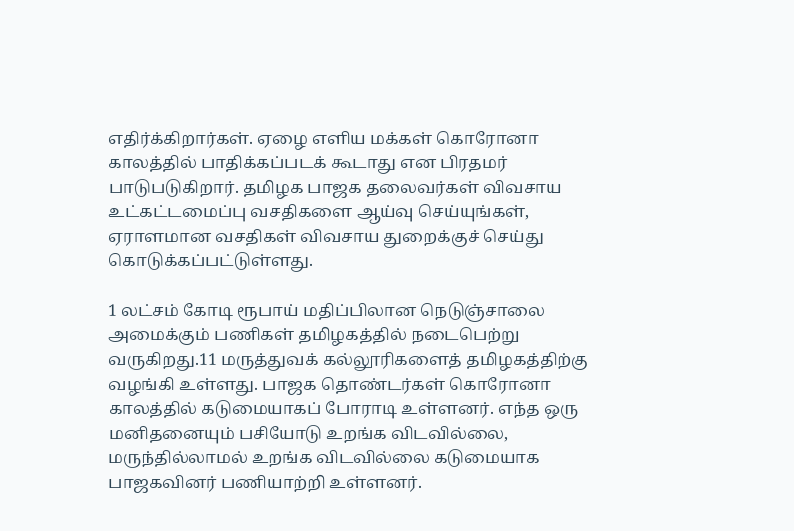எதிர்க்கிறார்கள். ஏழை எளிய மக்கள் கொரோனா காலத்தில் பாதிக்கப்படக் கூடாது என பிரதமர் பாடுபடுகிறார். தமிழக பாஜக தலைவர்கள் விவசாய உட்கட்டமைப்பு வசதிகளை ஆய்வு செய்யுங்கள், ஏராளமான வசதிகள் விவசாய துறைக்குச் செய்து கொடுக்கப்பட்டுள்ளது.

1 லட்சம் கோடி ரூபாய் மதிப்பிலான நெடுஞ்சாலை அமைக்கும் பணிகள் தமிழகத்தில் நடைபெற்று வருகிறது.11 மருத்துவக் கல்லூரிகளைத் தமிழகத்திற்கு வழங்கி உள்ளது. பாஜக தொண்டர்கள் கொரோனா காலத்தில் கடுமையாகப் போராடி உள்ளனர். எந்த ஒரு மனிதனையும் பசியோடு உறங்க விடவில்லை, மருந்தில்லாமல் உறங்க விடவில்லை கடுமையாக பாஜகவினர் பணியாற்றி உள்ளனர்.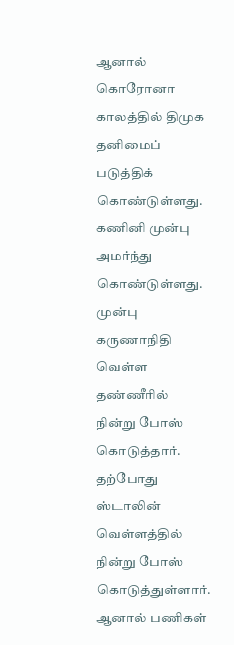ஆனால் கொரோனா காலத்தில் திமுக தனிமைப் படுத்திக் கொண்டுள்ளது. கணினி முன்பு அமர்ந்து கொண்டுள்ளது. முன்பு கருணாநிதி வெள்ள தண்ணீரில் நின்று போஸ் கொடுத்தார். தற்போது ஸ்டாலின் வெள்ளத்தில் நின்று போஸ் கொடுத்துள்ளார். ஆனால் பணிகள்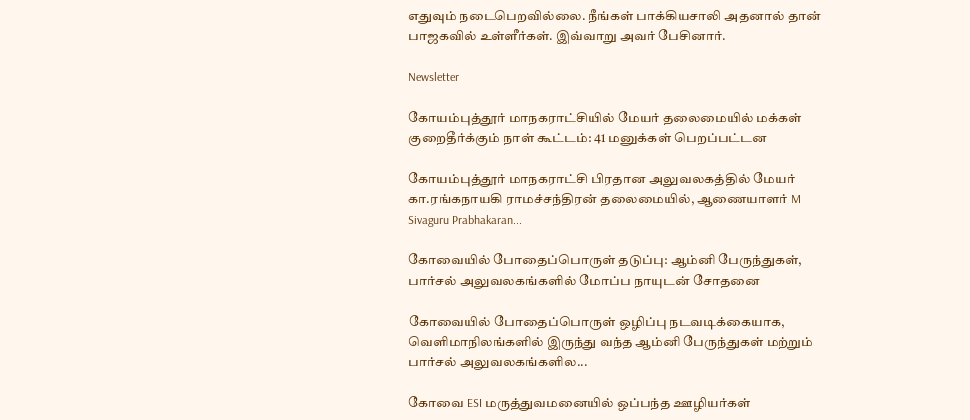எதுவும் நடைபெறவில்லை. நீங்கள் பாக்கியசாலி அதனால் தான் பாஜகவில் உள்ளீர்கள். இவ்வாறு அவர் பேசினார்.

Newsletter

கோயம்புத்தூர் மாநகராட்சியில் மேயர் தலைமையில் மக்கள் குறைதீர்க்கும் நாள் கூட்டம்: 41 மனுக்கள் பெறப்பட்டன

கோயம்புத்தூர் மாநகராட்சி பிரதான அலுவலகத்தில் மேயர் கா.ரங்கநாயகி ராமச்சந்திரன் தலைமையில், ஆணையாளர் M Sivaguru Prabhakaran...

கோவையில் போதைப்பொருள் தடுப்பு: ஆம்னி பேருந்துகள், பார்சல் அலுவலகங்களில் மோப்ப நாயுடன் சோதனை

கோவையில் போதைப்பொருள் ஒழிப்பு நடவடிக்கையாக, வெளிமாநிலங்களில் இருந்து வந்த ஆம்னி பேருந்துகள் மற்றும் பார்சல் அலுவலகங்களில...

கோவை ESI மருத்துவமனையில் ஒப்பந்த ஊழியர்கள்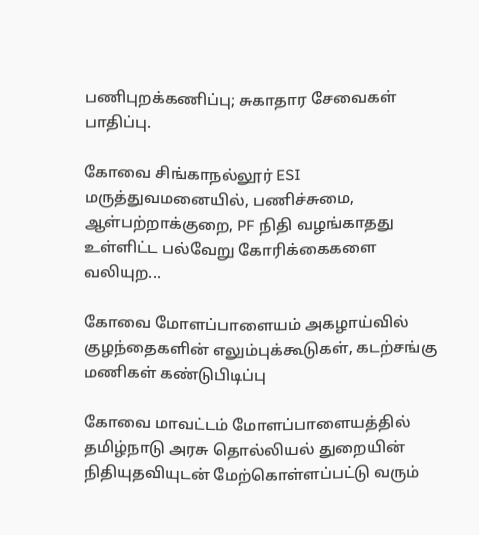பணிபுறக்கணிப்பு; சுகாதார சேவைகள் பாதிப்பு.

கோவை சிங்காநல்லூர் ESI மருத்துவமனையில், பணிச்சுமை, ஆள்பற்றாக்குறை, PF நிதி வழங்காதது உள்ளிட்ட பல்வேறு கோரிக்கைகளை வலியுற...

கோவை மோளப்பாளையம் அகழாய்வில் குழந்தைகளின் எலும்புக்கூடுகள், கடற்சங்கு மணிகள் கண்டுபிடிப்பு

கோவை மாவட்டம் மோளப்பாளையத்தில் தமிழ்நாடு அரசு தொல்லியல் துறையின் நிதியுதவியுடன் மேற்கொள்ளப்பட்டு வரும்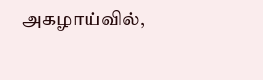அகழாய்வில்,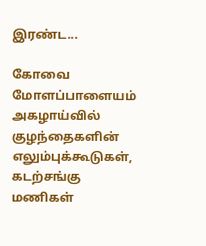இரண்ட...

கோவை மோளப்பாளையம் அகழாய்வில் குழந்தைகளின் எலும்புக்கூடுகள், கடற்சங்கு மணிகள்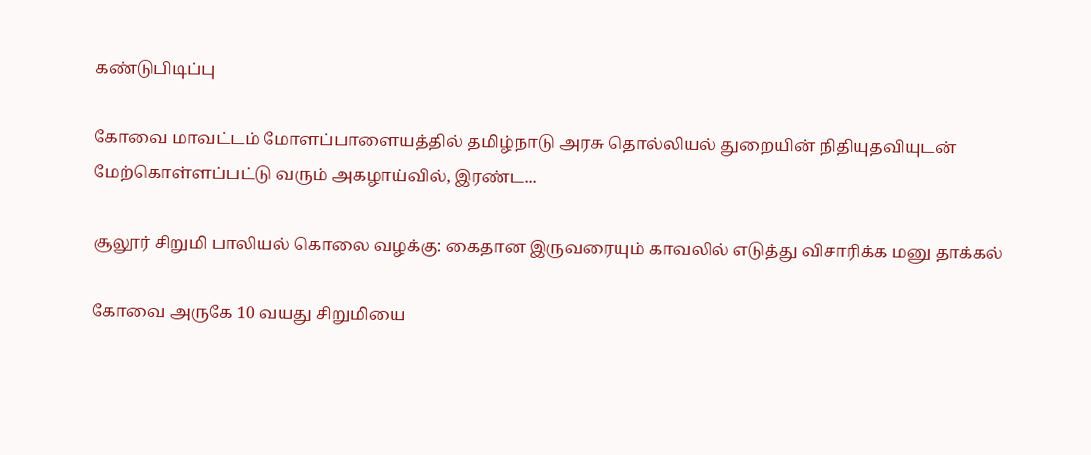கண்டுபிடிப்பு

கோவை மாவட்டம் மோளப்பாளையத்தில் தமிழ்நாடு அரசு தொல்லியல் துறையின் நிதியுதவியுடன் மேற்கொள்ளப்பட்டு வரும் அகழாய்வில், இரண்ட...

சூலூர் சிறுமி பாலியல் கொலை வழக்கு: கைதான இருவரையும் காவலில் எடுத்து விசாரிக்க மனு தாக்கல்

கோவை அருகே 10 வயது சிறுமியை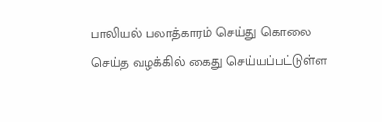பாலியல் பலாத்காரம் செய்து கொலை செய்த வழக்கில் கைது செய்யப்பட்டுள்ள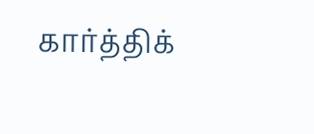கார்த்திக்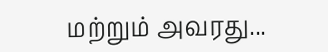மற்றும் அவரது...